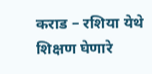कराड – रशिया येथे शिक्षण घेणारे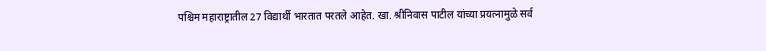पश्चिम महाराष्ट्रातील 27 विद्यार्थी भारतात परतले आहेत. खा. श्रीनिवास पाटील यांच्या प्रयत्नामुळे सर्व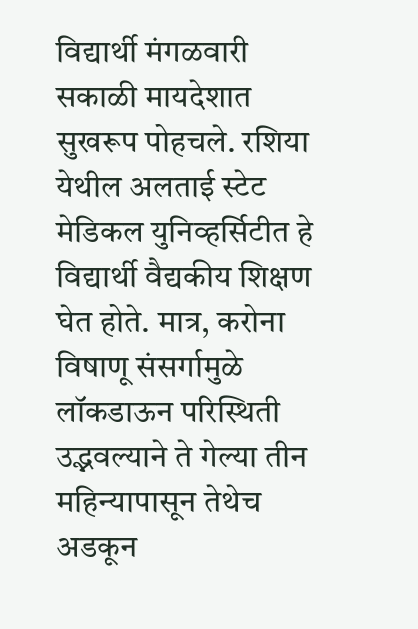विद्यार्थी मंगळवारी सकाळी मायदेशात सुखरूप पोहचले. रशिया येथील अलताई स्टेट मेडिकल युनिव्हर्सिटीत हे विद्यार्थी वैद्यकीय शिक्षण घेत होते. मात्र, करोना विषाणू संसर्गामुळे लॉकडाऊन परिस्थिती उद्भवल्याने ते गेल्या तीन महिन्यापासून तेथेच अडकून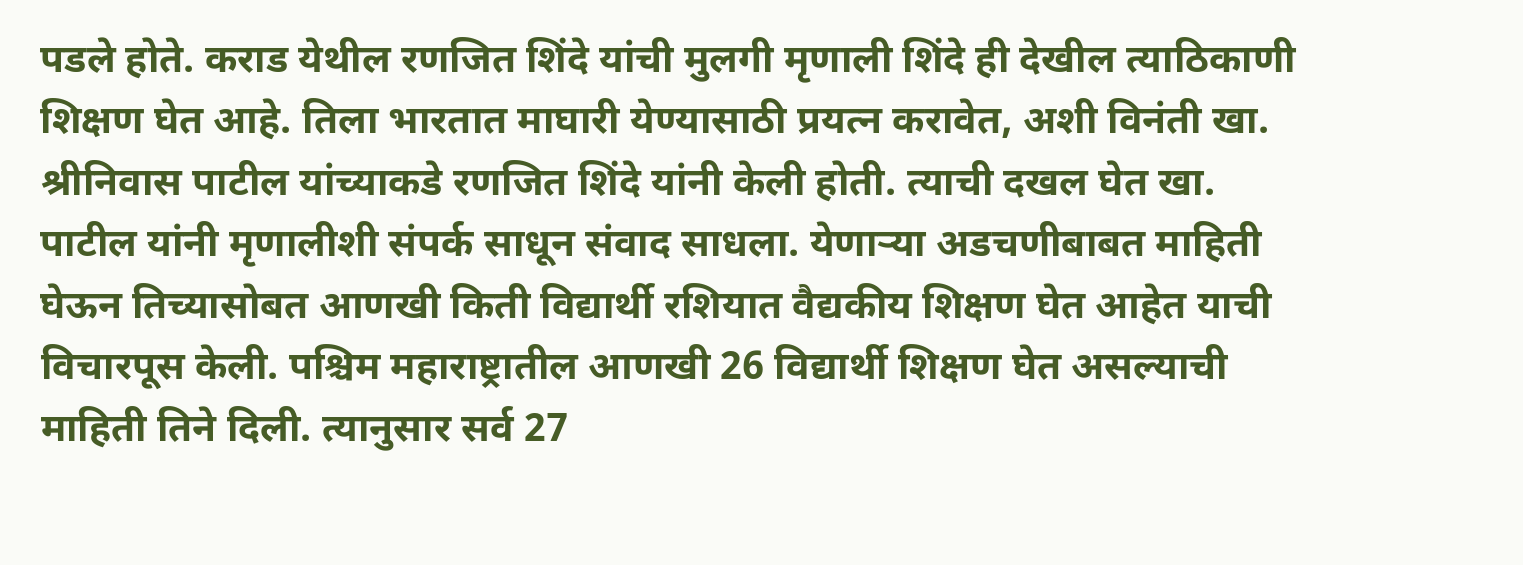पडले होते. कराड येथील रणजित शिंदे यांची मुलगी मृणाली शिंदे ही देखील त्याठिकाणी शिक्षण घेत आहे. तिला भारतात माघारी येण्यासाठी प्रयत्न करावेत, अशी विनंती खा. श्रीनिवास पाटील यांच्याकडे रणजित शिंदे यांनी केली होती. त्याची दखल घेत खा. पाटील यांनी मृणालीशी संपर्क साधून संवाद साधला. येणाऱ्या अडचणीबाबत माहिती घेऊन तिच्यासोबत आणखी किती विद्यार्थी रशियात वैद्यकीय शिक्षण घेत आहेत याची विचारपूस केली. पश्चिम महाराष्ट्रातील आणखी 26 विद्यार्थी शिक्षण घेत असल्याची माहिती तिने दिली. त्यानुसार सर्व 27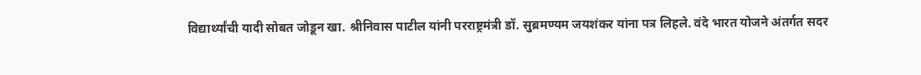विद्यार्थ्यांची यादी सोबत जोडून खा. श्रीनिवास पाटील यांनी परराष्ट्रमंत्री डॉ. सुब्रमण्यम जयशंकर यांना पत्र लिहले. वंदे भारत योजने अंतर्गत सदर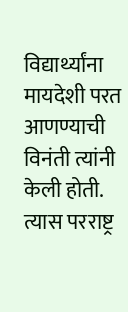विद्यार्थ्यांना मायदेशी परत आणण्याची विनंती त्यांनी केली होती. त्यास परराष्ट्र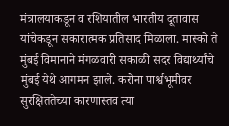मंत्रालयाकडून व रशियातील भारतीय दूतावास यांचेकडून सकारात्मक प्रतिसाद मिळाला. मास्को ते मुंबई विमानाने मंगळवारी सकाळी सदर विद्यार्थ्यांचे मुंबई येथे आगमन झाले. करोना पार्श्वभूमीवर सुरक्षिततेच्या कारणास्तव त्या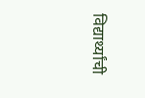विद्यार्थ्यांची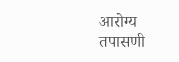आरोग्य तपासणी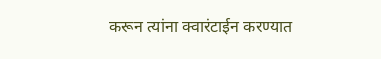करून त्यांना क्वारंटाईन करण्यात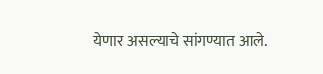येणार असल्याचे सांगण्यात आले.